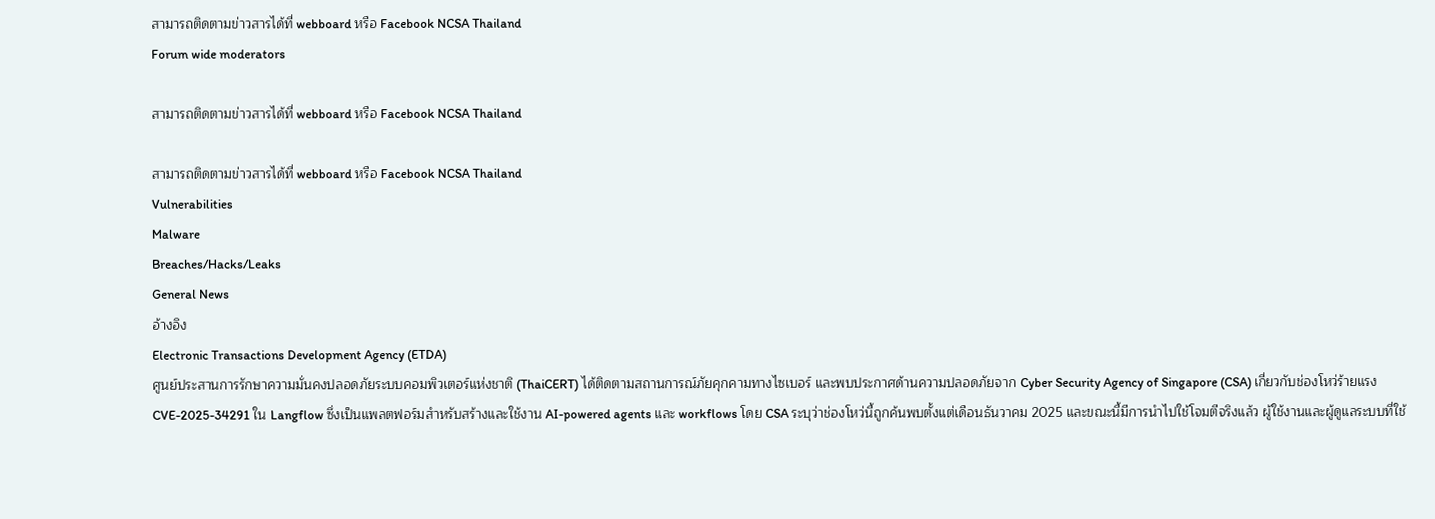สามารถติดตามข่าวสารได้ที่ webboard หรือ Facebook NCSA Thailand
Forum wide moderators

สามารถติดตามข่าวสารได้ที่ webboard หรือ Facebook NCSA Thailand

สามารถติดตามข่าวสารได้ที่ webboard หรือ Facebook NCSA Thailand
Vulnerabilities
Malware
Breaches/Hacks/Leaks
General News
อ้างอิง
Electronic Transactions Development Agency (ETDA)
ศูนย์ประสานการรักษาความมั่นคงปลอดภัยระบบคอมพิวเตอร์แห่งชาติ (ThaiCERT) ได้ติดตามสถานการณ์ภัยคุกคามทางไซเบอร์ และพบประกาศด้านความปลอดภัยจาก Cyber Security Agency of Singapore (CSA) เกี่ยวกับช่องโหว่ร้ายแรง CVE-2025-34291 ใน Langflow ซึ่งเป็นแพลตฟอร์มสำหรับสร้างและใช้งาน AI-powered agents และ workflows โดย CSA ระบุว่าช่องโหว่นี้ถูกค้นพบตั้งแต่เดือนธันวาคม 2025 และขณะนี้มีการนำไปใช้โจมตีจริงแล้ว ผู้ใช้งานและผู้ดูแลระบบที่ใช้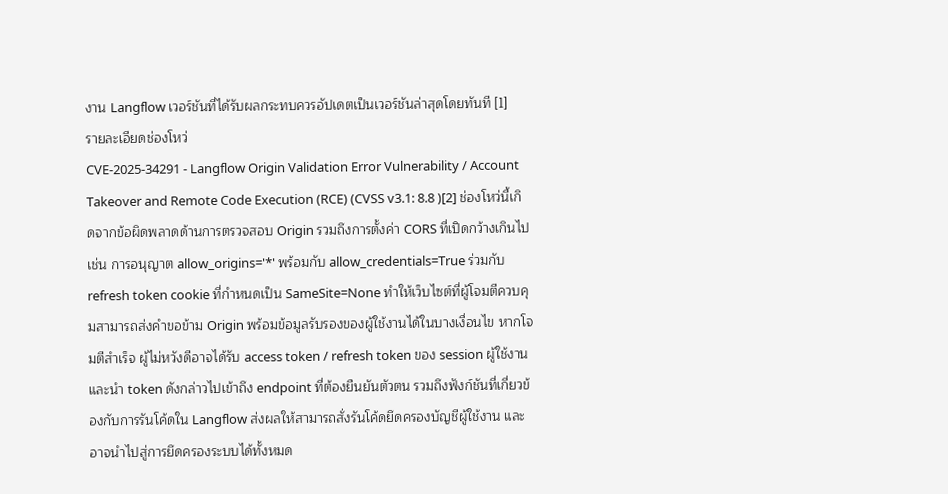งาน Langflow เวอร์ชันที่ได้รับผลกระทบควรอัปเดตเป็นเวอร์ชันล่าสุดโดยทันที [1]
รายละเอียดช่องโหว่
CVE-2025-34291 - Langflow Origin Validation Error Vulnerability / Account Takeover and Remote Code Execution (RCE) (CVSS v3.1: 8.8 )[2] ช่องโหว่นี้เกิดจากข้อผิดพลาดด้านการตรวจสอบ Origin รวมถึงการตั้งค่า CORS ที่เปิดกว้างเกินไป เช่น การอนุญาต allow_origins='*' พร้อมกับ allow_credentials=True ร่วมกับ refresh token cookie ที่กำหนดเป็น SameSite=None ทำให้เว็บไซต์ที่ผู้โจมตีควบคุมสามารถส่งคำขอข้าม Origin พร้อมข้อมูลรับรองของผู้ใช้งานได้ในบางเงื่อนไข หากโจมตีสำเร็จ ผู้ไม่หวังดีอาจได้รับ access token / refresh token ของ session ผู้ใช้งาน และนำ token ดังกล่าวไปเข้าถึง endpoint ที่ต้องยืนยันตัวตน รวมถึงฟังก์ชันที่เกี่ยวข้องกับการรันโค้ดใน Langflow ส่งผลให้สามารถสั่งรันโค้ดยึดครองบัญชีผู้ใช้งาน และอาจนำไปสู่การยึดครองระบบได้ทั้งหมด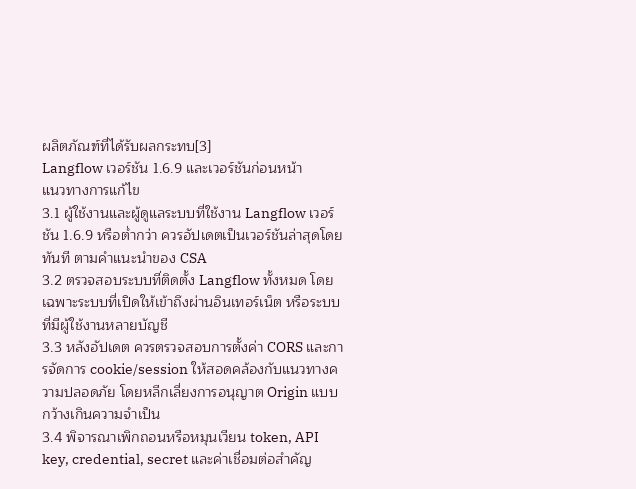ผลิตภัณฑ์ที่ได้รับผลกระทบ[3]
Langflow เวอร์ชัน 1.6.9 และเวอร์ชันก่อนหน้า
แนวทางการแก้ไข
3.1 ผู้ใช้งานและผู้ดูแลระบบที่ใช้งาน Langflow เวอร์ชัน 1.6.9 หรือต่ำกว่า ควรอัปเดตเป็นเวอร์ชันล่าสุดโดยทันที ตามคำแนะนำของ CSA
3.2 ตรวจสอบระบบที่ติดตั้ง Langflow ทั้งหมด โดยเฉพาะระบบที่เปิดให้เข้าถึงผ่านอินเทอร์เน็ต หรือระบบที่มีผู้ใช้งานหลายบัญชี
3.3 หลังอัปเดต ควรตรวจสอบการตั้งค่า CORS และการจัดการ cookie/session ให้สอดคล้องกับแนวทางความปลอดภัย โดยหลีกเลี่ยงการอนุญาต Origin แบบกว้างเกินความจำเป็น
3.4 พิจารณาเพิกถอนหรือหมุนเวียน token, API key, credential, secret และค่าเชื่อมต่อสำคัญ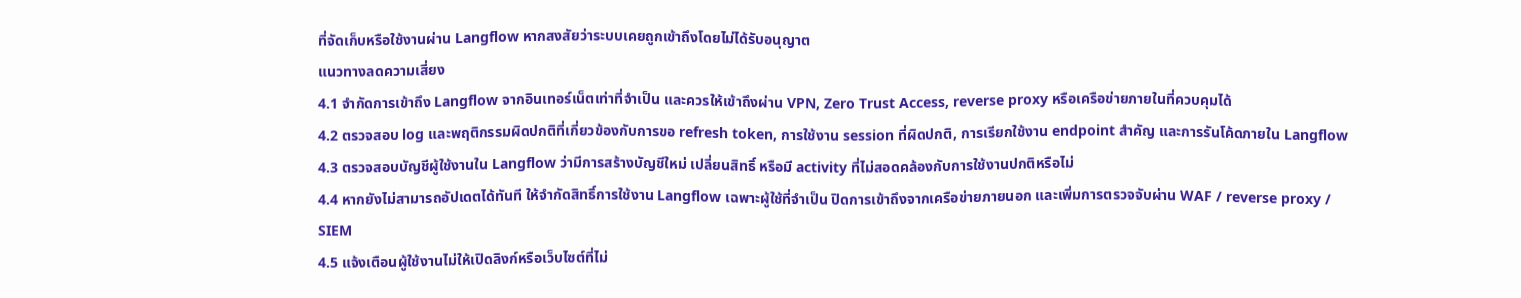ที่จัดเก็บหรือใช้งานผ่าน Langflow หากสงสัยว่าระบบเคยถูกเข้าถึงโดยไม่ได้รับอนุญาต
แนวทางลดความเสี่ยง
4.1 จำกัดการเข้าถึง Langflow จากอินเทอร์เน็ตเท่าที่จำเป็น และควรให้เข้าถึงผ่าน VPN, Zero Trust Access, reverse proxy หรือเครือข่ายภายในที่ควบคุมได้
4.2 ตรวจสอบ log และพฤติกรรมผิดปกติที่เกี่ยวข้องกับการขอ refresh token, การใช้งาน session ที่ผิดปกติ, การเรียกใช้งาน endpoint สำคัญ และการรันโค้ดภายใน Langflow
4.3 ตรวจสอบบัญชีผู้ใช้งานใน Langflow ว่ามีการสร้างบัญชีใหม่ เปลี่ยนสิทธิ์ หรือมี activity ที่ไม่สอดคล้องกับการใช้งานปกติหรือไม่
4.4 หากยังไม่สามารถอัปเดตได้ทันที ให้จำกัดสิทธิ์การใช้งาน Langflow เฉพาะผู้ใช้ที่จำเป็น ปิดการเข้าถึงจากเครือข่ายภายนอก และเพิ่มการตรวจจับผ่าน WAF / reverse proxy / SIEM
4.5 แจ้งเตือนผู้ใช้งานไม่ให้เปิดลิงก์หรือเว็บไซต์ที่ไม่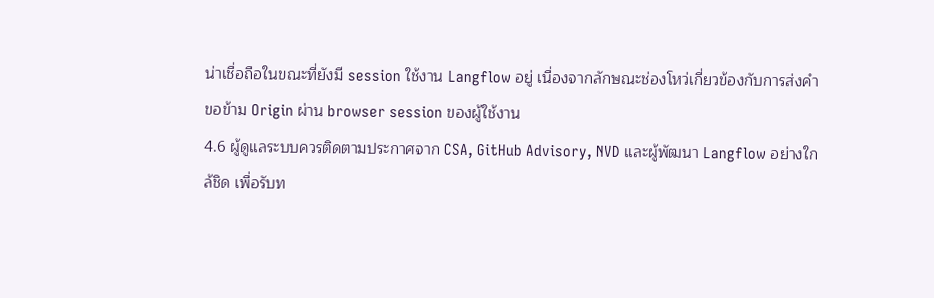น่าเชื่อถือในขณะที่ยังมี session ใช้งาน Langflow อยู่ เนื่องจากลักษณะช่องโหว่เกี่ยวข้องกับการส่งคำขอข้าม Origin ผ่าน browser session ของผู้ใช้งาน
4.6 ผู้ดูแลระบบควรติดตามประกาศจาก CSA, GitHub Advisory, NVD และผู้พัฒนา Langflow อย่างใกล้ชิด เพื่อรับท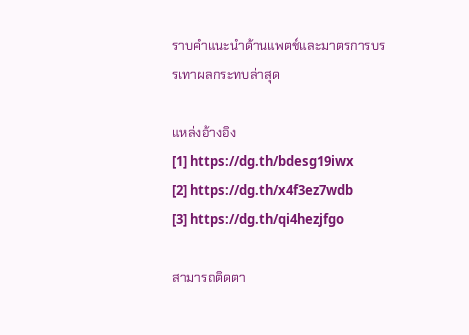ราบคำแนะนำด้านแพตช์และมาตรการบรรเทาผลกระทบล่าสุด

แหล่งอ้างอิง
[1] https://dg.th/bdesg19iwx
[2] https://dg.th/x4f3ez7wdb
[3] https://dg.th/qi4hezjfgo

สามารถติดตา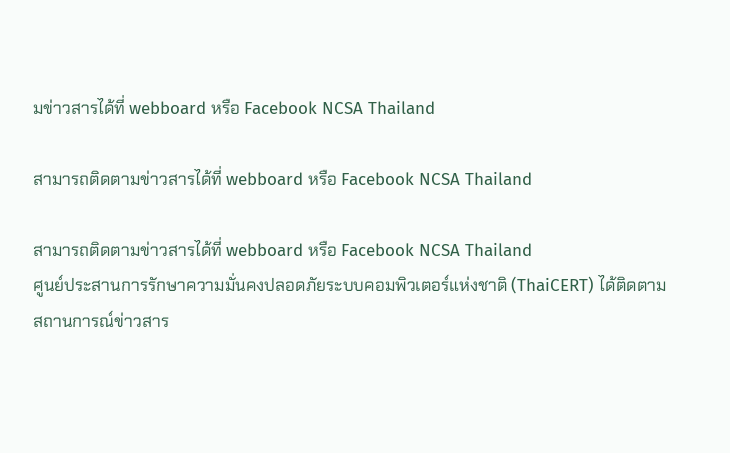มข่าวสารได้ที่ webboard หรือ Facebook NCSA Thailand

สามารถติดตามข่าวสารได้ที่ webboard หรือ Facebook NCSA Thailand

สามารถติดตามข่าวสารได้ที่ webboard หรือ Facebook NCSA Thailand
ศูนย์ประสานการรักษาความมั่นคงปลอดภัยระบบคอมพิวเตอร์แห่งชาติ (ThaiCERT) ได้ติดตามสถานการณ์ข่าวสาร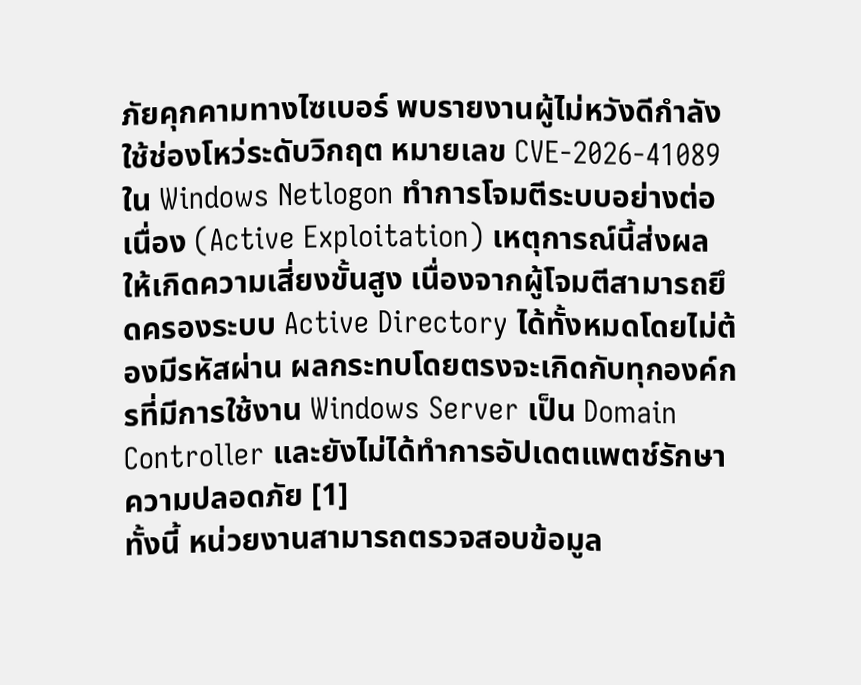ภัยคุกคามทางไซเบอร์ พบรายงานผู้ไม่หวังดีกำลังใช้ช่องโหว่ระดับวิกฤต หมายเลข CVE-2026-41089 ใน Windows Netlogon ทำการโจมตีระบบอย่างต่อเนื่อง (Active Exploitation) เหตุการณ์นี้ส่งผลให้เกิดความเสี่ยงขั้นสูง เนื่องจากผู้โจมตีสามารถยึดครองระบบ Active Directory ได้ทั้งหมดโดยไม่ต้องมีรหัสผ่าน ผลกระทบโดยตรงจะเกิดกับทุกองค์กรที่มีการใช้งาน Windows Server เป็น Domain Controller และยังไม่ได้ทำการอัปเดตแพตช์รักษาความปลอดภัย [1]
ทั้งนี้ หน่วยงานสามารถตรวจสอบข้อมูล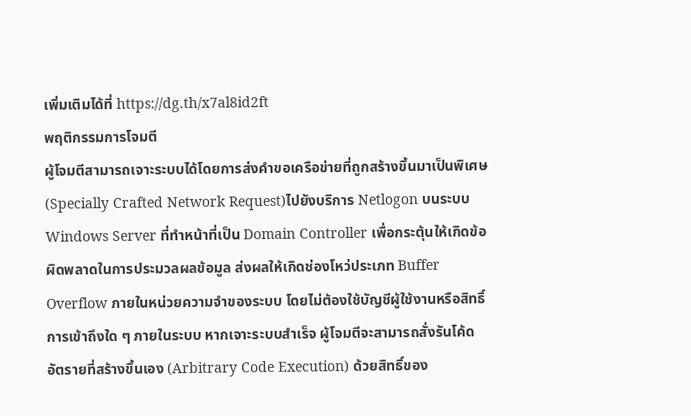เพิ่มเติมได้ที่ https://dg.th/x7al8id2ft
พฤติกรรมการโจมตี
ผู้โจมตีสามารถเจาะระบบได้โดยการส่งคำขอเครือข่ายที่ถูกสร้างขึ้นมาเป็นพิเศษ (Specially Crafted Network Request)ไปยังบริการ Netlogon บนระบบ Windows Server ที่ทำหน้าที่เป็น Domain Controller เพื่อกระตุ้นให้เกิดข้อผิดพลาดในการประมวลผลข้อมูล ส่งผลให้เกิดช่องโหว่ประเภท Buffer Overflow ภายในหน่วยความจำของระบบ โดยไม่ต้องใช้บัญชีผู้ใช้งานหรือสิทธิ์การเข้าถึงใด ๆ ภายในระบบ หากเจาะระบบสำเร็จ ผู้โจมตีจะสามารถสั่งรันโค้ดอัตรายที่สร้างขึ้นเอง (Arbitrary Code Execution) ด้วยสิทธิ์ของ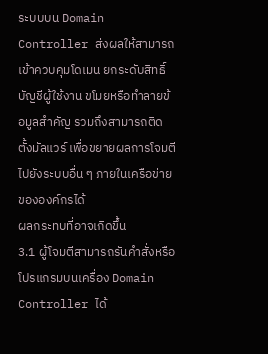ระบบบน Domain Controller ส่งผลให้สามารถเข้าควบคุมโดเมน ยกระดับสิทธิ์บัญชีผู้ใช้งาน ขโมยหรือทำลายข้อมูลสำคัญ รวมถึงสามารถติดตั้งมัลแวร์ เพื่อขยายผลการโจมตีไปยังระบบอื่น ๆ ภายในเครือข่ายขององค์กรได้
ผลกระทบที่อาจเกิดขึ้น
3.1 ผู้โจมตีสามารถรันคำสั่งหรือโปรแกรมบนเครื่อง Domain Controller ได้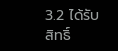3.2 ได้รับสิทธิ์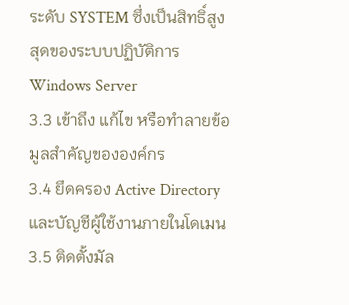ระดับ SYSTEM ซึ่งเป็นสิทธิ์สูงสุดของระบบปฏิบัติการ Windows Server
3.3 เข้าถึง แก้ไข หรือทำลายข้อมูลสำคัญขององค์กร
3.4 ยึดครอง Active Directory และบัญชีผู้ใช้งานภายในโดเมน
3.5 ติดตั้งมัล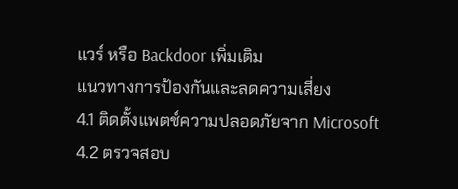แวร์ หรือ Backdoor เพิ่มเติม
แนวทางการป้องกันและลดความเสี่ยง
4.1 ติดตั้งแพตช์ความปลอดภัยจาก Microsoft
4.2 ตรวจสอบ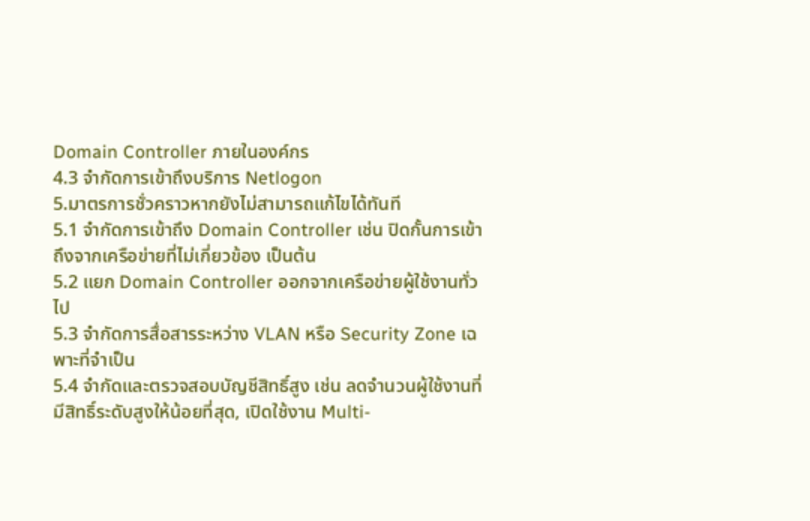Domain Controller ภายในองค์กร
4.3 จำกัดการเข้าถึงบริการ Netlogon
5.มาตรการชั่วคราวหากยังไม่สามารถแก้ไขได้ทันที
5.1 จำกัดการเข้าถึง Domain Controller เช่น ปิดกั้นการเข้าถึงจากเครือข่ายที่ไม่เกี่ยวข้อง เป็นต้น
5.2 แยก Domain Controller ออกจากเครือข่ายผู้ใช้งานทั่วไป
5.3 จำกัดการสื่อสารระหว่าง VLAN หรือ Security Zone เฉพาะที่จำเป็น
5.4 จำกัดและตรวจสอบบัญชีสิทธิ์สูง เช่น ลดจำนวนผู้ใช้งานที่มีสิทธิ์ระดับสูงให้น้อยที่สุด, เปิดใช้งาน Multi-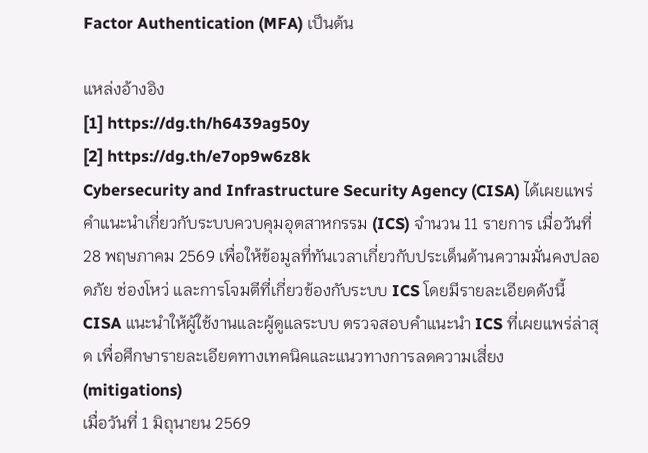Factor Authentication (MFA) เป็นต้น

แหล่งอ้างอิง
[1] https://dg.th/h6439ag50y
[2] https://dg.th/e7op9w6z8k
Cybersecurity and Infrastructure Security Agency (CISA) ได้เผยแพร่คำแนะนำเกี่ยวกับระบบควบคุมอุตสาหกรรม (ICS) จำนวน 11 รายการ เมื่อวันที่ 28 พฤษภาคม 2569 เพื่อให้ข้อมูลที่ทันเวลาเกี่ยวกับประเด็นด้านความมั่นคงปลอดภัย ช่องโหว่ และการโจมตีที่เกี่ยวข้องกับระบบ ICS โดยมีรายละเอียดดังนี้
CISA แนะนำให้ผู้ใช้งานและผู้ดูแลระบบ ตรวจสอบคำแนะนำ ICS ที่เผยแพร่ล่าสุด เพื่อศึกษารายละเอียดทางเทคนิคและแนวทางการลดความเสี่ยง (mitigations)
เมื่อวันที่ 1 มิถุนายน 2569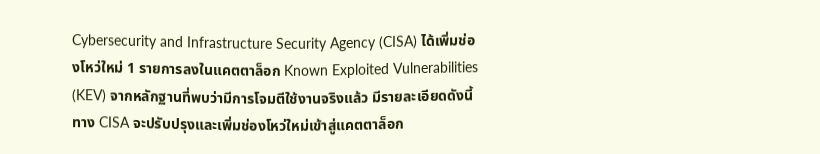Cybersecurity and Infrastructure Security Agency (CISA) ได้เพิ่มช่องโหว่ใหม่ 1 รายการลงในแคตตาล็อก Known Exploited Vulnerabilities (KEV) จากหลักฐานที่พบว่ามีการโจมตีใช้งานจริงแล้ว มีรายละเอียดดังนี้
ทาง CISA จะปรับปรุงและเพิ่มช่องโหว่ใหม่เข้าสู่แคตตาล็อก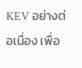KEV อย่างต่อเนื่อง เพื่อ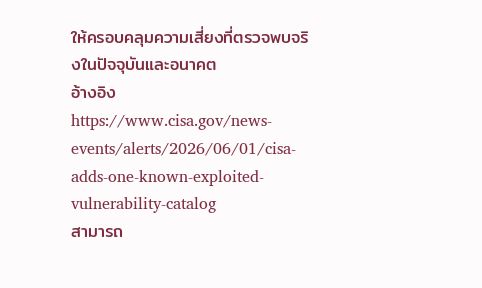ให้ครอบคลุมความเสี่ยงที่ตรวจพบจริงในปัจจุบันและอนาคต
อ้างอิง
https://www.cisa.gov/news-events/alerts/2026/06/01/cisa-adds-one-known-exploited-vulnerability-catalog
สามารถ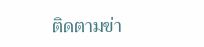ติดตามข่า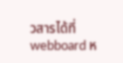วสารได้ที่ webboard ห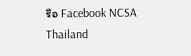รือ Facebook NCSA Thailand